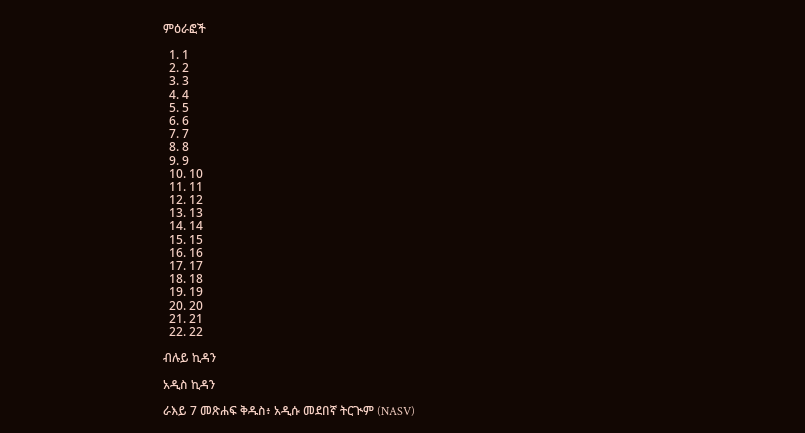ምዕራፎች

  1. 1
  2. 2
  3. 3
  4. 4
  5. 5
  6. 6
  7. 7
  8. 8
  9. 9
  10. 10
  11. 11
  12. 12
  13. 13
  14. 14
  15. 15
  16. 16
  17. 17
  18. 18
  19. 19
  20. 20
  21. 21
  22. 22

ብሉይ ኪዳን

አዲስ ኪዳን

ራእይ 7 መጽሐፍ ቅዱስ፥ አዲሱ መደበኛ ትርጒም (NASV)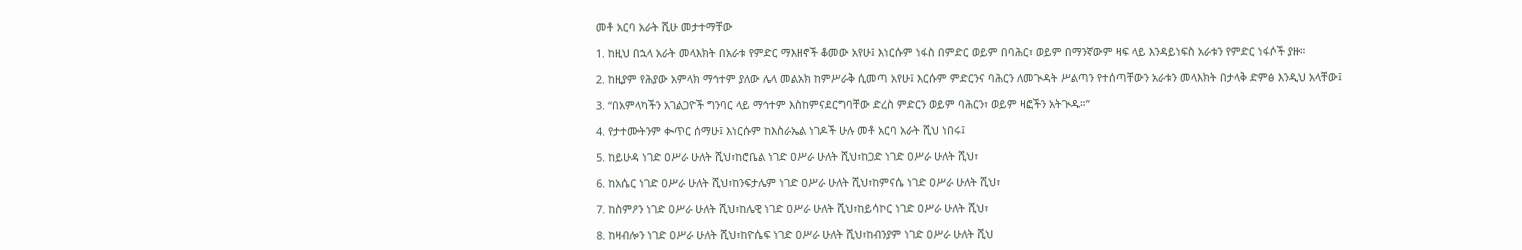መቶ አርባ አራት ሺሁ መታተማቸው

1. ከዚህ በኋላ አራት መላእክት በአራቱ የምድር ማእዘኖች ቆመው አየሁ፤ እነርሱም ነፋስ በምድር ወይም በባሕር፣ ወይም በማንኛውም ዛፍ ላይ እንዳይነፍስ አራቱን የምድር ነፋሶች ያዙ።

2. ከዚያም የሕያው አምላክ ማኅተም ያለው ሌላ መልአክ ከምሥራቅ ሲመጣ አየሁ፤ እርሱም ምድርንና ባሕርን ለመጒዳት ሥልጣን የተሰጣቸውን አራቱን መላእክት በታላቅ ድምፅ እንዲህ አላቸው፤

3. “በአምላካችን አገልጋዮች ግንባር ላይ ማኅተም እስከምናደርግባቸው ድረስ ምድርን ወይም ባሕርን፣ ወይም ዛፎችን አትጒዱ።”

4. የታተሙትንም ቊጥር ሰማሁ፤ እነርሱም ከእስራኤል ነገዶች ሁሉ መቶ አርባ አራት ሺህ ነበሩ፤

5. ከይሁዳ ነገድ ዐሥራ ሁለት ሺህ፣ከሮቤል ነገድ ዐሥራ ሁለት ሺህ፣ከጋድ ነገድ ዐሥራ ሁለት ሺህ፣

6. ከአሴር ነገድ ዐሥራ ሁለት ሺህ፣ከንፍታሌም ነገድ ዐሥራ ሁለት ሺህ፣ከምናሴ ነገድ ዐሥራ ሁለት ሺህ፣

7. ከስምዖን ነገድ ዐሥራ ሁለት ሺህ፣ከሌዊ ነገድ ዐሥራ ሁለት ሺህ፣ከይሳኮር ነገድ ዐሥራ ሁለት ሺህ፣

8. ከዛብሎን ነገድ ዐሥራ ሁለት ሺህ፣ከዮሴፍ ነገድ ዐሥራ ሁለት ሺህ፣ከብንያም ነገድ ዐሥራ ሁለት ሺህ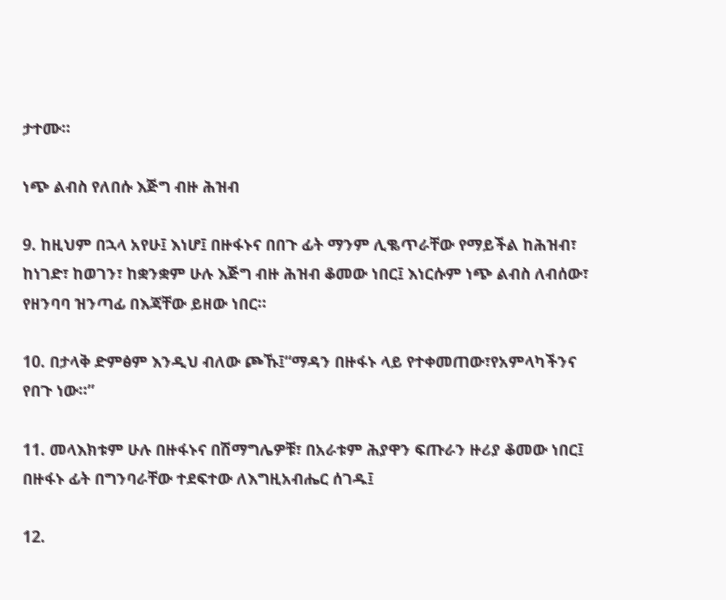ታተሙ።

ነጭ ልብስ የለበሱ እጅግ ብዙ ሕዝብ

9. ከዚህም በኋላ አየሁ፤ እነሆ፤ በዙፋኑና በበጉ ፊት ማንም ሊቈጥራቸው የማይችል ከሕዝብ፣ ከነገድ፣ ከወገን፣ ከቋንቋም ሁሉ እጅግ ብዙ ሕዝብ ቆመው ነበር፤ እነርሱም ነጭ ልብስ ለብሰው፣ የዘንባባ ዝንጣፊ በእጃቸው ይዘው ነበር።

10. በታላቅ ድምፅም እንዲህ ብለው ጮኹ፤“ማዳን በዙፋኑ ላይ የተቀመጠው፣የአምላካችንና የበጉ ነው።”

11. መላእክቱም ሁሉ በዙፋኑና በሽማግሌዎቹ፣ በአራቱም ሕያዋን ፍጡራን ዙሪያ ቆመው ነበር፤ በዙፋኑ ፊት በግንባራቸው ተደፍተው ለእግዚአብሔር ሰገዱ፤

12.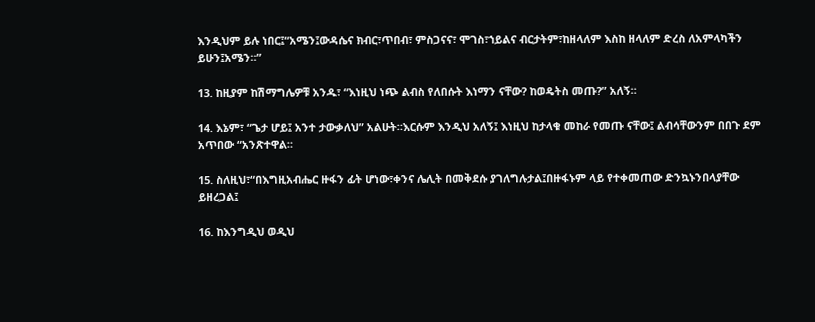እንዲህም ይሉ ነበር፤“አሜን፤ውዳሴና ክብር፣ጥበብ፣ ምስጋናና፣ ሞገስ፣ኀይልና ብርታትም፣ከዘላለም እስከ ዘላለም ድረስ ለአምላካችን ይሁን፤አሜን።”

13. ከዚያም ከሽማግሌዎቹ አንዱ፣ “እነዚህ ነጭ ልብስ የለበሱት እነማን ናቸው? ከወዴትስ መጡ?” አለኝ።

14. እኔም፣ “ጌታ ሆይ፤ አንተ ታውቃለህ” አልሁት።እርሱም እንዲህ አለኝ፤ እነዚህ ከታላቁ መከራ የመጡ ናቸው፤ ልብሳቸውንም በበጉ ደም አጥበው “አንጽተዋል።

15. ስለዚህ፣“በእግዚአብሔር ዙፋን ፊት ሆነው፣ቀንና ሌሊት በመቅደሱ ያገለግሉታል፤በዙፋኑም ላይ የተቀመጠው ድንኳኑንበላያቸው ይዘረጋል፤

16. ከእንግዲህ ወዲህ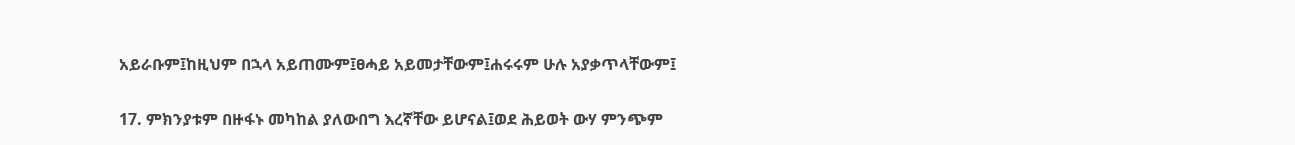አይራቡም፤ከዚህም በኋላ አይጠሙም፤ፀሓይ አይመታቸውም፤ሐሩሩም ሁሉ አያቃጥላቸውም፤

17. ምክንያቱም በዙፋኑ መካከል ያለውበግ እረኛቸው ይሆናል፤ወደ ሕይወት ውሃ ምንጭም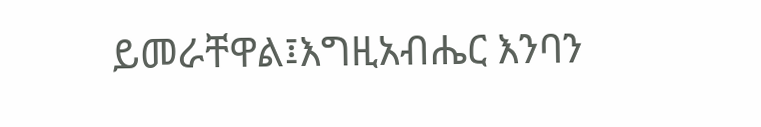ይመራቸዋል፤እግዚአብሔር እንባን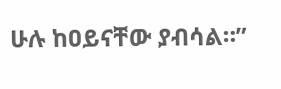ሁሉ ከዐይናቸው ያብሳል።”